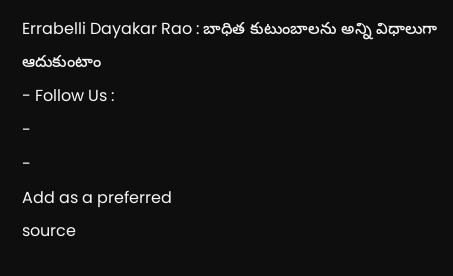Errabelli Dayakar Rao : బాధిత కుటుంబాలను అన్ని విధాలుగా ఆదుకుంటాం
- Follow Us :
-
-
Add as a preferred
source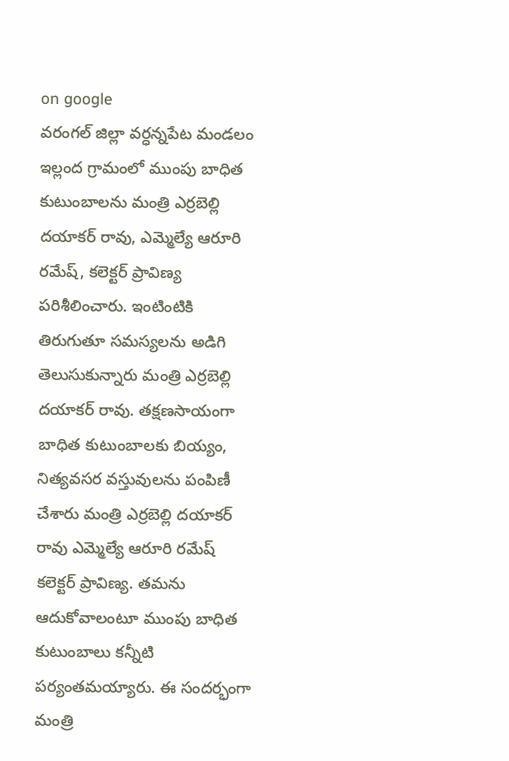on google
వరంగల్ జిల్లా వర్ధన్నపేట మండలం ఇల్లంద గ్రామంలో ముంపు బాధిత కుటుంబాలను మంత్రి ఎర్రబెల్లి దయాకర్ రావు, ఎమ్మెల్యే ఆరూరి రమేష్, కలెక్టర్ ప్రావిణ్య పరిశీలించారు. ఇంటింటికి తిరుగుతూ సమస్యలను అడిగి తెలుసుకున్నారు మంత్రి ఎర్రబెల్లి దయాకర్ రావు. తక్షణసాయంగా బాధిత కుటుంబాలకు బియ్యం, నిత్యవసర వస్తువులను పంపిణీ చేశారు మంత్రి ఎర్రబెల్లి దయాకర్ రావు ఎమ్మెల్యే ఆరూరి రమేష్ కలెక్టర్ ప్రావిణ్య. తమను ఆదుకోవాలంటూ ముంపు బాధిత కుటుంబాలు కన్నీటి పర్యంతమయ్యారు. ఈ సందర్భంగా మంత్రి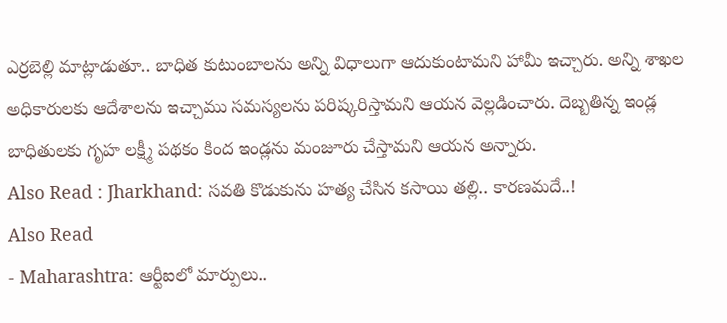ఎర్రబెల్లి మాట్లాడుతూ.. బాధిత కుటుంబాలను అన్ని విధాలుగా ఆదుకుంటామని హామీ ఇచ్చారు. అన్ని శాఖల అధికారులకు ఆదేశాలను ఇచ్చాము సమస్యలను పరిష్కరిస్తామని ఆయన వెల్లడించారు. దెబ్బతిన్న ఇండ్ల బాధితులకు గృహ లక్ష్మీ పథకం కింద ఇండ్లను మంజూరు చేస్తామని ఆయన అన్నారు.
Also Read : Jharkhand: సవతి కొడుకును హత్య చేసిన కసాయి తల్లి.. కారణమదే..!
Also Read
- Maharashtra: ఆర్టీఐలో మార్పులు..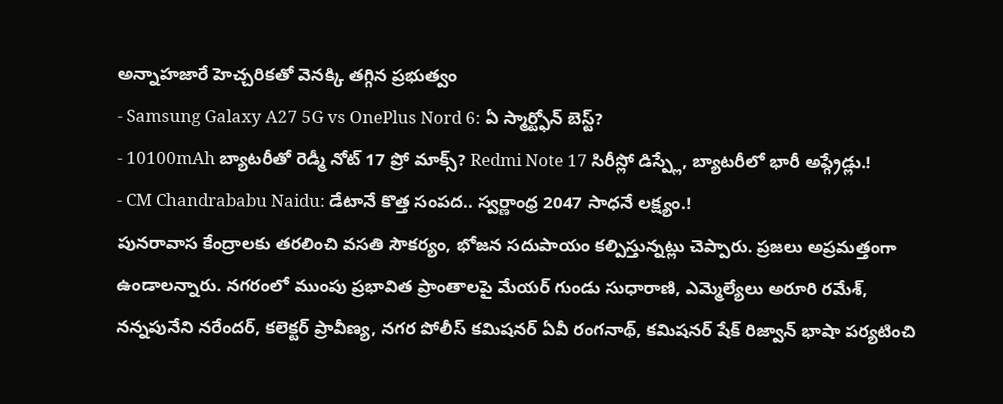అన్నాహజారే హెచ్చరికతో వెనక్కి తగ్గిన ప్రభుత్వం
- Samsung Galaxy A27 5G vs OnePlus Nord 6: ఏ స్మార్ట్ఫోన్ బెస్ట్?
- 10100mAh బ్యాటరీతో రెడ్మీ నోట్ 17 ప్రో మాక్స్? Redmi Note 17 సిరీస్లో డిస్ప్లే, బ్యాటరీలో భారీ అప్గ్రేడ్లు.!
- CM Chandrababu Naidu: డేటానే కొత్త సంపద.. స్వర్ణాంధ్ర 2047 సాధనే లక్ష్యం.!
పునరావాస కేంద్రాలకు తరలించి వసతి సౌకర్యం, భోజన సదుపాయం కల్పిస్తున్నట్లు చెప్పారు. ప్రజలు అప్రమత్తంగా ఉండాలన్నారు. నగరంలో ముంపు ప్రభావిత ప్రాంతాలపై మేయర్ గుండు సుధారాణి, ఎమ్మెల్యేలు అరూరి రమేశ్, నన్నపునేని నరేందర్, కలెక్టర్ ప్రావీణ్య, నగర పోలీస్ కమిషనర్ ఏవీ రంగనాథ్, కమిషనర్ షేక్ రిజ్వాన్ భాషా పర్యటించి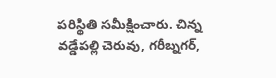పరిస్థితి సమీక్షించారు. చిన్న వడ్డేపల్లి చెరువు, గరీబ్నగర్,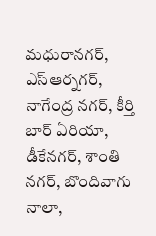మధురానగర్, ఎస్ఆర్నగర్, నాగేంద్ర నగర్, కీర్తి బార్ ఏరియా, డీకేనగర్, శాంతి నగర్, బొందివాగు నాలా,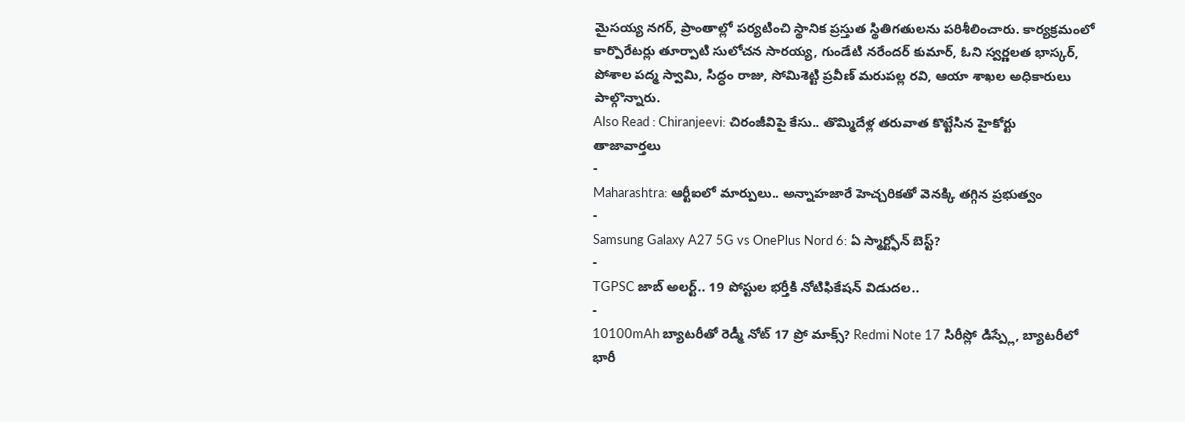మైసయ్య నగర్, ప్రాంతాల్లో పర్యటించి స్థానిక ప్రస్తుత స్థితిగతులను పరిశీలించారు. కార్యక్రమంలో కార్పొరేటర్లు తూర్పాటి సులోచన సారయ్య, గుండేటి నరేందర్ కుమార్, ఓని స్వర్ణలత భాస్కర్, పోశాల పద్మ స్వామి, సిద్ధం రాజు, సోమిశెట్టి ప్రవీణ్ మరుపల్ల రవి, ఆయా శాఖల అధికారులు పాల్గొన్నారు.
Also Read : Chiranjeevi: చిరంజీవిపై కేసు.. తొమ్మిదేళ్ల తరువాత కొట్టేసిన హైకోర్టు
తాజావార్తలు
-
Maharashtra: ఆర్టీఐలో మార్పులు.. అన్నాహజారే హెచ్చరికతో వెనక్కి తగ్గిన ప్రభుత్వం
-
Samsung Galaxy A27 5G vs OnePlus Nord 6: ఏ స్మార్ట్ఫోన్ బెస్ట్?
-
TGPSC జాబ్ అలర్ట్.. 19 పోస్టుల భర్తీకి నోటిఫికేషన్ విడుదల..
-
10100mAh బ్యాటరీతో రెడ్మీ నోట్ 17 ప్రో మాక్స్? Redmi Note 17 సిరీస్లో డిస్ప్లే, బ్యాటరీలో భారీ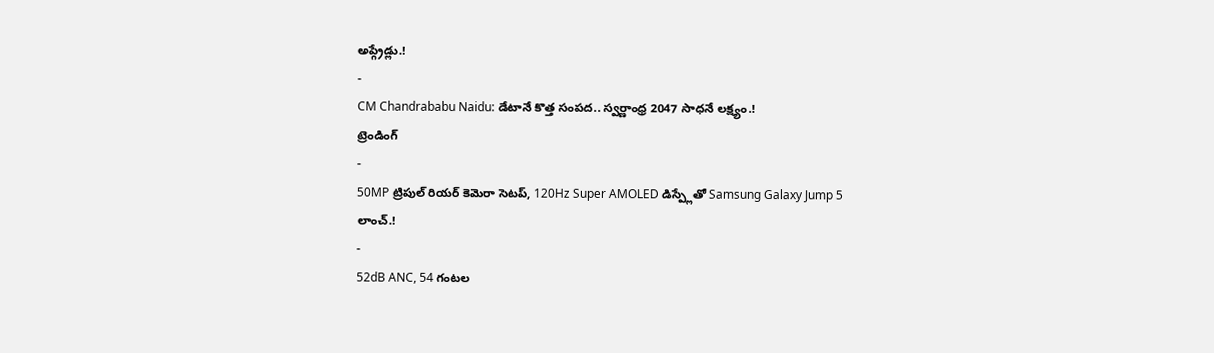అప్గ్రేడ్లు.!
-
CM Chandrababu Naidu: డేటానే కొత్త సంపద.. స్వర్ణాంధ్ర 2047 సాధనే లక్ష్యం.!
ట్రెండింగ్
-
50MP ట్రిపుల్ రియర్ కెమెరా సెటప్, 120Hz Super AMOLED డిస్ప్లేతో Samsung Galaxy Jump 5 లాంచ్.!
-
52dB ANC, 54 గంటల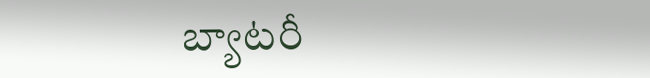బ్యాటరీ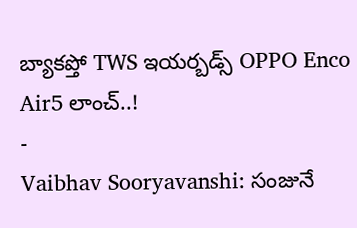బ్యాకప్తో TWS ఇయర్బడ్స్ OPPO Enco Air5 లాంచ్..!
-
Vaibhav Sooryavanshi: సంజునే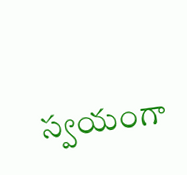స్వయంగా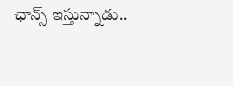ఛాన్స్ ఇస్తున్నాడు..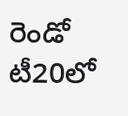రెండో టీ20లో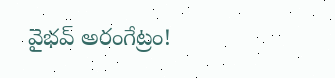వైభవ్ అరంగేట్రం!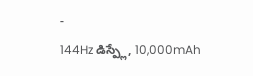-
144Hz డిస్ప్లే, 10,000mAh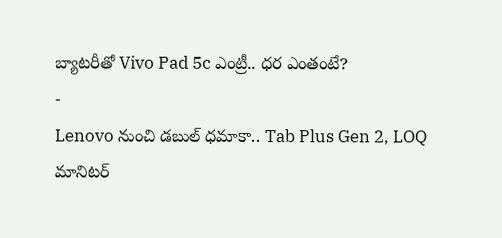బ్యాటరీతో Vivo Pad 5c ఎంట్రీ.. ధర ఎంతంటే?
-
Lenovo నుంచి డబుల్ ధమాకా.. Tab Plus Gen 2, LOQ మానిటర్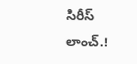సిరీస్ లాంచ్.!